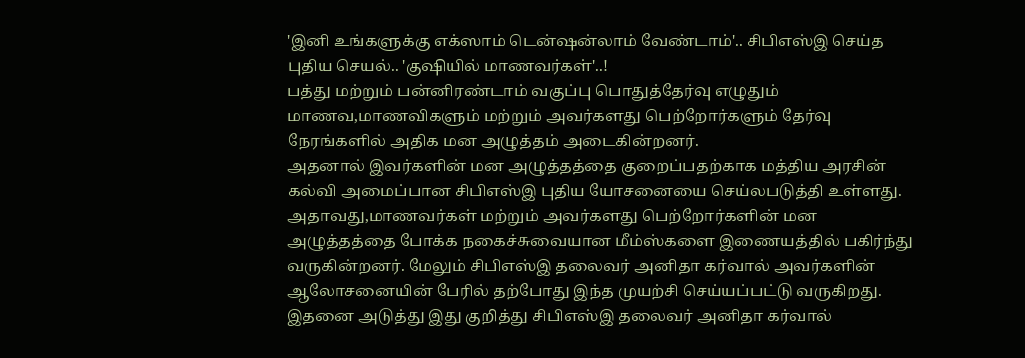'இனி உங்களுக்கு எக்ஸாம் டென்ஷன்லாம் வேண்டாம்'.. சிபிஎஸ்இ செய்த புதிய செயல்.. 'குஷியில் மாணவர்கள்'..!
பத்து மற்றும் பன்னிரண்டாம் வகுப்பு பொதுத்தேர்வு எழுதும் மாணவ,மாணவிகளும் மற்றும் அவர்களது பெற்றோர்களும் தேர்வு நேரங்களில் அதிக மன அழுத்தம் அடைகின்றனர்.
அதனால் இவர்களின் மன அழுத்தத்தை குறைப்பதற்காக மத்திய அரசின் கல்வி அமைப்பான சிபிஎஸ்இ புதிய யோசனையை செய்லபடுத்தி உள்ளது.
அதாவது,மாணவர்கள் மற்றும் அவர்களது பெற்றோர்களின் மன அழுத்தத்தை போக்க நகைச்சுவையான மீம்ஸ்களை இணையத்தில் பகிர்ந்து வருகின்றனர். மேலும் சிபிஎஸ்இ தலைவர் அனிதா கர்வால் அவர்களின் ஆலோசனையின் பேரில் தற்போது இந்த முயற்சி செய்யப்பட்டு வருகிறது.
இதனை அடுத்து இது குறித்து சிபிஎஸ்இ தலைவர் அனிதா கர்வால்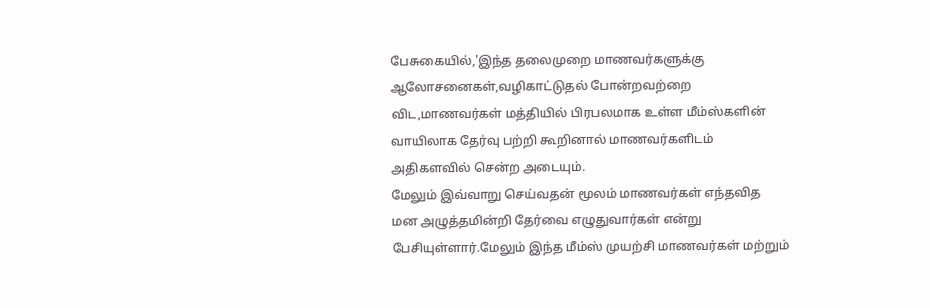பேசுகையில்,'இந்த தலைமுறை மாணவர்களுக்கு ஆலோசனைகள்,வழிகாட்டுதல் போன்றவற்றை விட,மாணவர்கள் மத்தியில் பிரபலமாக உள்ள மீம்ஸ்களின் வாயிலாக தேர்வு பற்றி கூறினால் மாணவர்களிடம் அதிகளவில் சென்ற அடையும்.
மேலும் இவ்வாறு செய்வதன் மூலம் மாணவர்கள் எந்தவித மன அழுத்தமின்றி தேர்வை எழுதுவார்கள் என்று பேசியுள்ளார்.மேலும் இந்த மீம்ஸ் முயற்சி மாணவர்கள் மற்றும்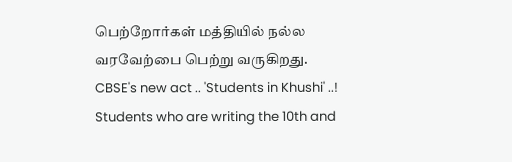பெற்றோர்கள் மத்தியில் நல்ல வரவேற்பை பெற்று வருகிறது.
CBSE's new act .. 'Students in Khushi' ..!
Students who are writing the 10th and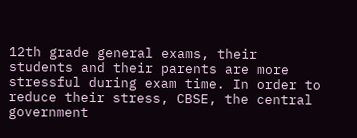12th grade general exams, their students and their parents are more stressful during exam time. In order to reduce their stress, CBSE, the central government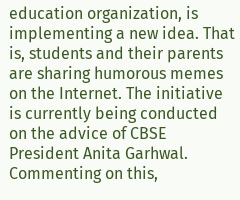education organization, is implementing a new idea. That is, students and their parents are sharing humorous memes on the Internet. The initiative is currently being conducted on the advice of CBSE President Anita Garhwal.
Commenting on this,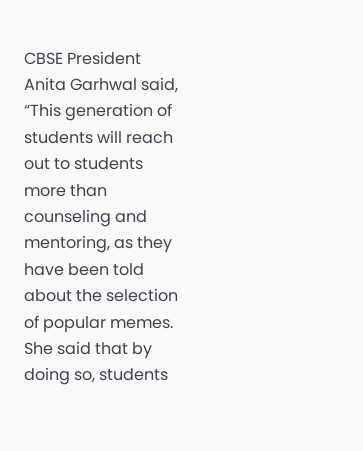CBSE President Anita Garhwal said, “This generation of students will reach out to students more than counseling and mentoring, as they have been told about the selection of popular memes. She said that by doing so, students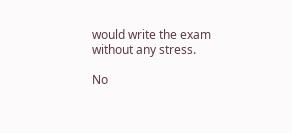would write the exam without any stress.

No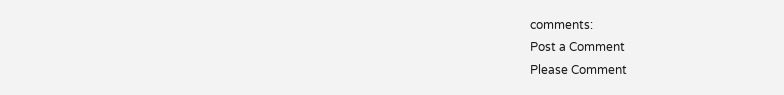comments:
Post a Comment
Please Comment